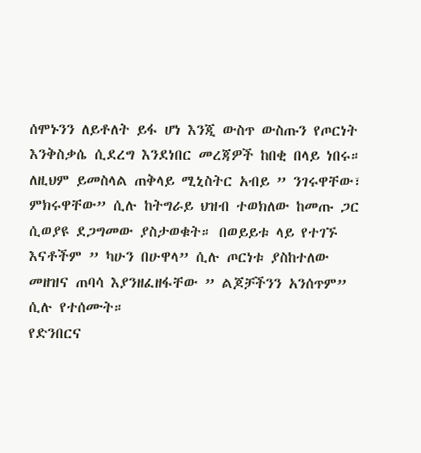ሰሞኑንን ለይቶለት ይፋ ሆነ እንጂ ውስጥ ውስጡን የጦርነት እንቅስቃሴ ሲደረግ እንደነበር መረጃዎች ከበቂ በላይ ነበሩ። ለዚህም ይመስላል ጠቅላይ ሚኒስትር አብይ ” ንገሩዋቸው፣ ምክሩዋቸው” ሲሉ ከትግራይ ህዝብ ተወክለው ከመጡ ጋር ሲወያዩ ደጋግመው ያስታወቁት። በወይይቱ ላይ የተገኙ እናቶችም ” ካሁን በሁዋላ” ሲሉ ጦርነቱ ያስከተለው መዘዝና ጠባሳ እያንዘፈዘፋቸው ” ልጆቻችንን አንሰጥም” ሲሉ የተሰሙት።
የድንበርና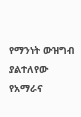የማንነት ውዝግብ ያልተለየው የአማራና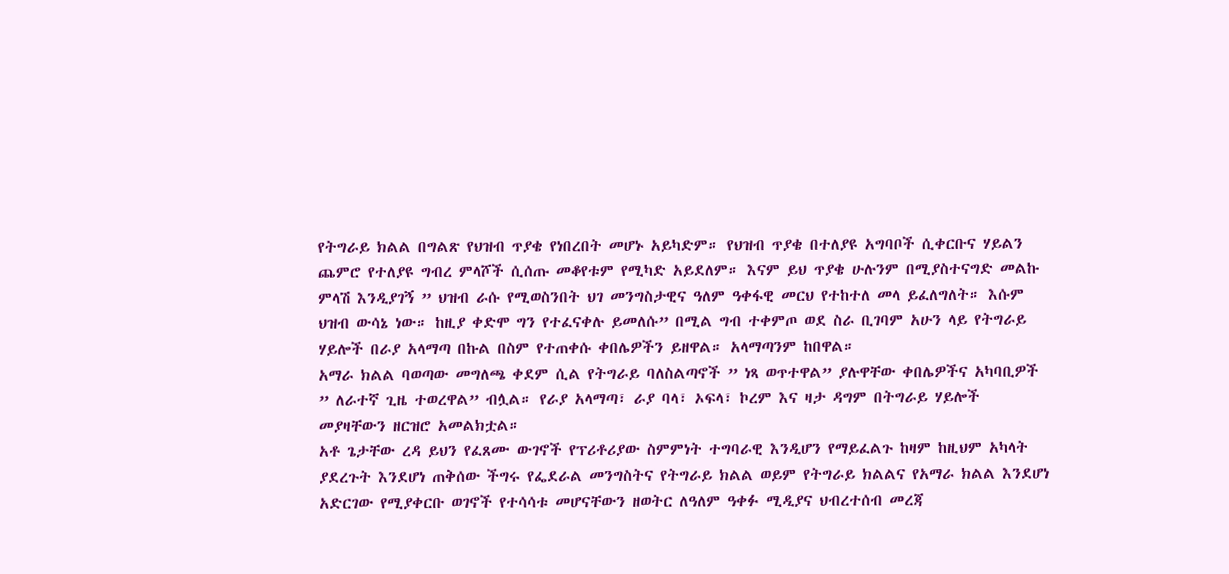የትግራይ ክልል በግልጽ የህዝብ ጥያቄ የነበረበት መሆኑ አይካድም። የህዝብ ጥያቄ በተለያዩ አግባቦች ሲቀርቡና ሃይልን ጨምሮ የተለያዩ ግብረ ምላሾች ሲሰጡ መቆየቱም የሚካድ አይደለም። እናም ይህ ጥያቄ ሁሉንም በሚያስተናግድ መልኩ ምላሽ እንዲያገኝ ” ህዝብ ራሱ የሚወስንበት ህገ መንግስታዊና ዓለም ዓቀፋዊ መርህ የተከተለ መላ ይፈለግለት። እሱም ህዝብ ውሳኔ ነው። ከዚያ ቀድሞ ግን የተፈናቀሉ ይመለሱ” በሚል ግብ ተቀምጦ ወደ ስራ ቢገባም አሁን ላይ የትግራይ ሃይሎች በራያ አላማጣ በኩል በስም የተጠቀሱ ቀበሌዎችን ይዘዋል። አላማጣንም ከበዋል።
አማራ ክልል ባወጣው መግለጫ ቀደም ሲል የትግራይ ባለስልጣኖች ” ነጻ ወጥተዋል” ያሉዋቸው ቀበሌዎችና አካባቢዎች ” ለራተኛ ጊዜ ተወረዋል” ብሏል። የራያ አላማጣ፣ ራያ ባላ፣ ኦፍላ፣ ኮረም እና ዛታ ዳግም በትግራይ ሃይሎች መያዛቸውን ዘርዝሮ አመልክቷል።
አቶ ጌታቸው ረዳ ይህን የፈጸሙ ውገኖች የፕሪቶሪያው ስምምነት ተግባራዊ እንዲሆን የማይፈልጉ ከዛም ከዚህም አካላት ያደረጉት እንደሆነ ጠቅሰው ችግሩ የፌደራል መንግስትና የትግራይ ክልል ወይም የትግራይ ክልልና የአማራ ክልል እንደሆነ አድርገው የሚያቀርቡ ወገኖች የተሳሳቱ መሆናቸውን ዘወትር ለዓለም ዓቀፉ ሚዲያና ህብረተሰብ መረጃ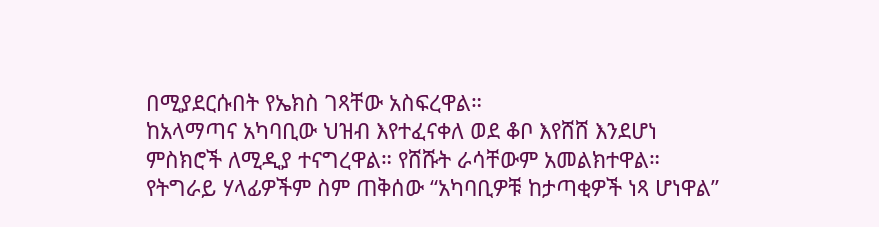በሚያደርሱበት የኤክስ ገጻቸው አስፍረዋል።
ከአላማጣና አካባቢው ህዝብ እየተፈናቀለ ወደ ቆቦ እየሸሸ እንደሆነ ምስክሮች ለሚዲያ ተናግረዋል። የሸሹት ራሳቸውም አመልክተዋል። የትግራይ ሃላፊዎችም ስም ጠቅሰው “አካባቢዎቹ ከታጣቂዎች ነጻ ሆነዋል”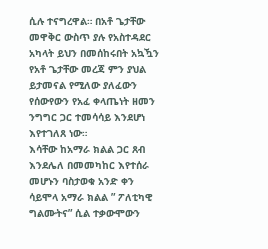ሲሉ ተናግረዋል። በአቶ ጌታቸው መዋቅር ውስጥ ያሉ የአስተዳደር አካላት ይህን በመሰከሩበት አኳዃን የአቶ ጌታቸው መረጃ ምን ያህል ይታመናል የሚለው ያለፈውን የሰውየውን የአፈ ቀላጤነት ዘመን ንግግር ጋር ተመሳሳይ እንደሆነ እየተገለጸ ነው።
እሳቸው ከአማራ ክልል ጋር ጸብ እንደሌለ በመመካከር እየተሰራ መሆኑን ባስታወቁ አንድ ቀን ሳይሞላ አማራ ክልል ” ፖለቲካዊ ግልሙትና” ሲል ተቃውሞውን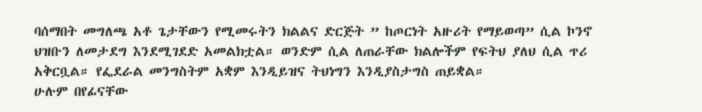ባሰማበት መግለጫ አቶ ጌታቸውን የሚመሩትን ክልልና ድርጅት ” ከጦርነት አዙሪት የማይወጣ” ሲል ኮንኖ ህዝቡን ለመታደግ እንደሚገደድ አመልክቷል። ወንድም ሲል ለጠራቸው ክልሎችም የፍትህ ያለህ ሲል ጥሪ አቅርቧል። የፌደራል መንግስትም አቋም እንዲይዝና ትህነግን እንዲያስታግስ ጠይቋል።
ሁሉም በየፊናቸው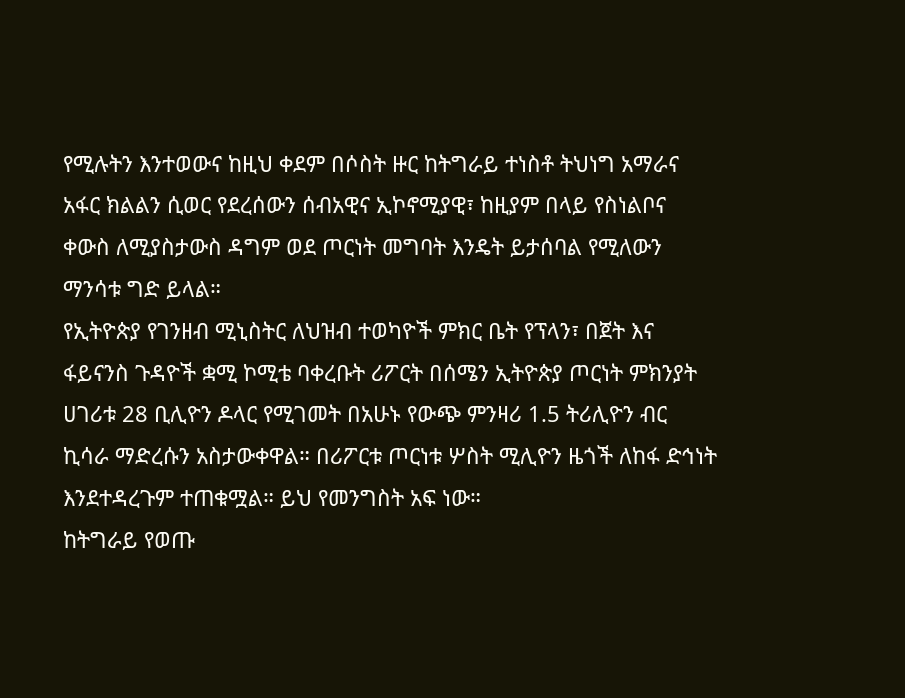የሚሉትን እንተወውና ከዚህ ቀደም በሶስት ዙር ከትግራይ ተነስቶ ትህነግ አማራና አፋር ክልልን ሲወር የደረሰውን ሰብአዊና ኢኮኖሚያዊ፣ ከዚያም በላይ የስነልቦና ቀውስ ለሚያስታውስ ዳግም ወደ ጦርነት መግባት እንዴት ይታሰባል የሚለውን ማንሳቱ ግድ ይላል።
የኢትዮጵያ የገንዘብ ሚኒስትር ለህዝብ ተወካዮች ምክር ቤት የፕላን፣ በጀት እና ፋይናንስ ጉዳዮች ቋሚ ኮሚቴ ባቀረቡት ሪፖርት በሰሜን ኢትዮጵያ ጦርነት ምክንያት ሀገሪቱ 28 ቢሊዮን ዶላር የሚገመት በአሁኑ የውጭ ምንዛሪ 1.5 ትሪሊዮን ብር ኪሳራ ማድረሱን አስታውቀዋል። በሪፖርቱ ጦርነቱ ሦስት ሚሊዮን ዜጎች ለከፋ ድኅነት እንደተዳረጉም ተጠቁሟል። ይህ የመንግስት አፍ ነው።
ከትግራይ የወጡ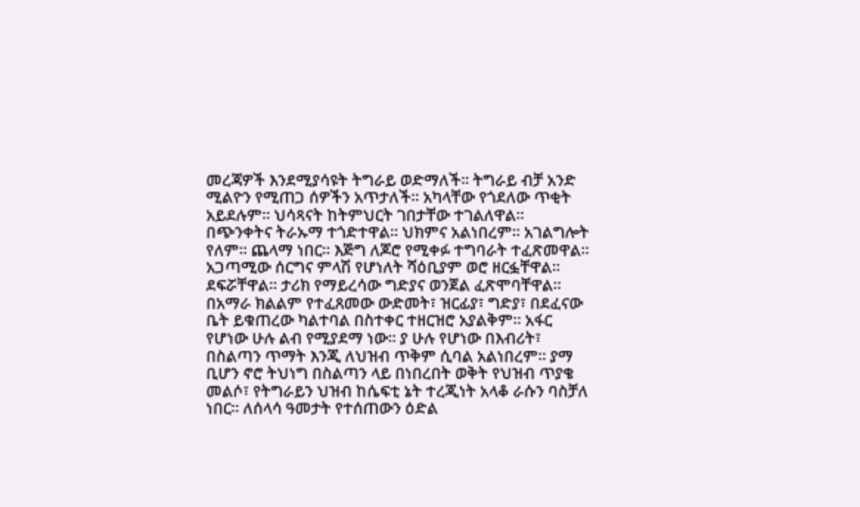መረጃዎች እንደሚያሳዩት ትግራይ ወድማለች። ትግራይ ብቻ አንድ ሚልዮን የሚጠጋ ሰዎችን አጥታለች። አካላቸው የጎደለው ጥቂት አይደሉም። ህሳጻናት ከትምህርት ገበታቸው ተገልለዋል። በጭንቀትና ትራኡማ ተጎድተዋል። ህክምና አልነበረም። አገልግሎት የለም። ጨላማ ነበር። እጅግ ለጆሮ የሚቀፉ ተግባራት ተፈጽመዋል። አጋጣሚው ሰርግና ምላሽ የሆነለት ሻዕቢያም ወሮ ዘርፏቸዋል። ደፍሯቸዋል። ታሪክ የማይረሳው ግድያና ወንጀል ፈጽሞባቸዋል።
በአማራ ክልልም የተፈጸመው ውድመት፣ ዝርፊያ፣ ግድያ፣ በደፈናው ቤት ይቁጠረው ካልተባል በስተቀር ተዘርዝሮ አያልቅም። አፋር የሆነው ሁሉ ልብ የሚያደማ ነው። ያ ሁሉ የሆነው በእብሪት፣ በስልጣን ጥማት እንጂ ለህዝብ ጥቅም ሲባል አልነበረም። ያማ ቢሆን ኖሮ ትህነግ በስልጣን ላይ በነበረበት ወቅት የህዝብ ጥያቄ መልሶ፣ የትግራይን ህዝብ ከሴፍቲ ኔት ተረጂነት አላቆ ራሱን ባስቻለ ነበር። ለሰላሳ ዓመታት የተሰጠውን ዕድል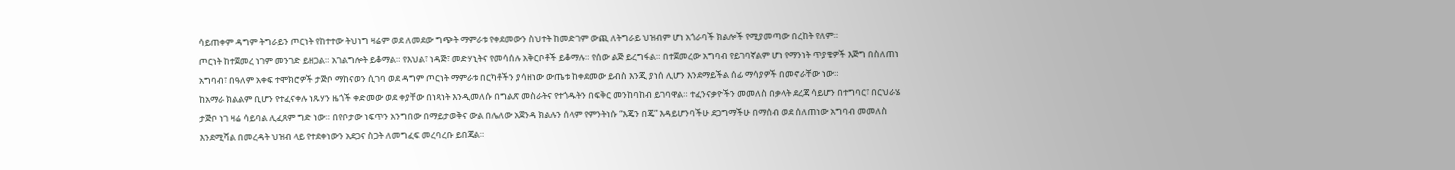ሳይጠቀም ዳግም ትግራይን ጦርነት የከተተው ትህነግ ዛሬም ወደ ለመደው ግጭት ማምራቱ የቀደመውን ስህተት ከመድገም ውጪ ለትግራይ ህዝብም ሆነ አጎራባች ክልሎች የሚያመጣው በረከት የለም።
ጦርነት ከተጀመረ ነገም መንገድ ይዘጋል። አገልግሎት ይቆማል። የእህል፣ ነዳጅ፣ መድሃኒትና የመሳሰሉ አቅርቦቶች ይቆማሉ። የሰው ልጅ ይረግፋል። በተጀመረው አግባብ የይገባኛልም ሆነ የማንነት ጥያቄዎች እጅግ በስለጠነ አግባብ፣ በዓለም አቀፍ ተሞክሮዎች ታጅቦ ማከናወን ሲገባ ወደ ዳግም ጦርነት ማምራቱ በርካቶችን ያሳዘነው ውጤቱ ከቀደመው ይብስ እንጂ ያነሰ ሊሆን እንደማይችል ሰፊ ማሳያዎች በመኖራቸው ነው።
ከአማራ ክልልም ቢሆን የተፈናቀሉ ነጹሃን ዜጎች ቀድመው ወደ ቀያቸው በነጻነት እንዲመለሱ በግልጽ መስራትና የተጎዱትን በፍቅር መንከባከብ ይገባዋል። ተፈንናቃዮችን መመለስ በቃላት ደረጃ ሳይሆን በተግባር፣ በርህራሄ ታጅቦ ነገ ዛሬ ሳይባል ሊፈጸም ግድ ነው። በየቦታው ነፍጥን አንግበው በማይታወቅና ውል በሌለው አጀንዳ ክልሉን ሰላም የምንትነሱ “እጄን በጄ” እዳይሆንባችሁ ደጋግማችሁ በማሰብ ወደ ሰለጠነው አግባብ መመለስ እንደሚሻል በመረዳት ህዝብ ላይ የተደቀነውን አደጋና ስጋት ለመግፈፍ መረባረቡ ይበጃል።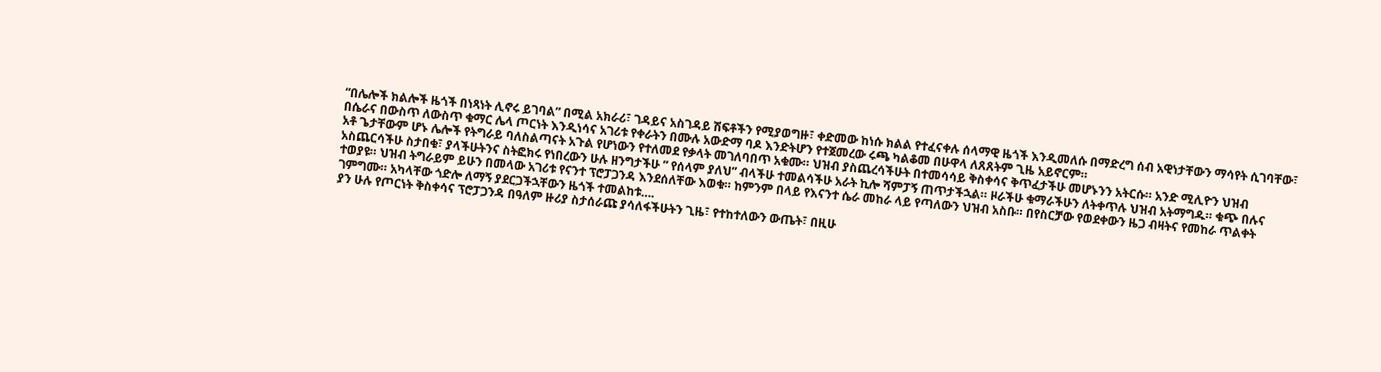“በሌሎች ክልሎች ዜጎች በነጻነት ሊኖሩ ይገባል” በሚል አክራሪ፣ ገዳይና አስገዳይ ሽፍቶችን የሚያወግዙ፣ ቀድመው ከነሱ ክልል የተፈናቀሉ ሰላማዊ ዜጎች እንዲመለሱ በማድረግ ሰብ አዊነታቸውን ማሳየት ሲገባቸው፣ በሴራና በውስጥ ለውስጥ ቁማር ሌላ ጦርነት እንዲነሳና አገሪቱ የቀራትን በሙሉ አውድማ ባዶ እንድትሆን የተጀመረው ሩጫ ካልቆመ በሁዋላ ለጸጸትም ጊዜ አይኖርም።
አቶ ጌታቸውም ሆኑ ሌሎች የትግራይ ባለስልጣናት አጉል የሆነውን የተለመደ የቃላት መገለባበጥ አቁሙ። ህዝብ ያስጨረሳችሁት በተመሳሳይ ቅስቀሳና ቅጥፈታችሁ መሆኑንን አትርሱ። አንድ ሚሊዮን ህዝብ አስጨርሳችሁ ስታበቁ፣ ያላችሁትንና ስትፎክሩ የነበረውን ሁሉ ዘንግታችሁ ” የሰላም ያለህ” ብላችሁ ተመልሳችሁ አራት ኪሎ ሻምፓኝ ጠጥታችኋል። ዞራችሁ ቁማራችሁን ለትቀጥሉ ህዝብ አትማግዱ። ቁጭ በሉና ተወያዩ። ህዝብ ትግራይም ይሁን በመላው አገሪቱ የናንተ ፕሮፓጋንዳ እንደሰለቸው እወቁ። ከምንም በላይ የእናንተ ሴራ መከራ ላይ የጣለውን ህዝብ አስቡ። በየስርቻው የወደቀውን ዜጋ ብዛትና የመከራ ጥልቀት ገምግሙ። አካላቸው ጎድሎ ለማኝ ያደርጋችኋቸውን ዜጎች ተመልከቱ….
ያን ሁሉ የጦርነት ቅስቀሳና ፕሮፓጋንዳ በዓለም ዙሪያ ስታሰራጩ ያሳለፋችሁትን ጊዜ፣ የተከተለውን ውጤት፣ በዚሁ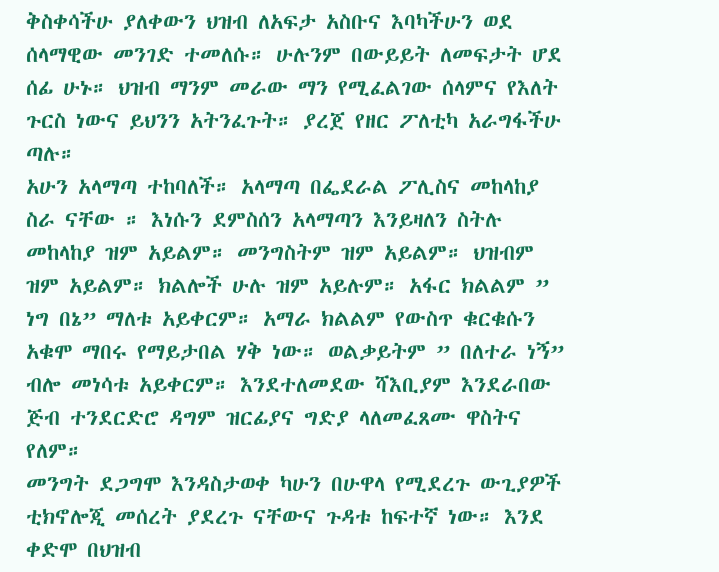ቅስቀሳችሁ ያለቀውን ህዝብ ለአፍታ አስቡና እባካችሁን ወደ ሰላማዊው መንገድ ተመለሱ። ሁሉንም በውይይት ለመፍታት ሆደ ሰፊ ሁኑ። ህዝብ ማንም መራው ማን የሚፈልገው ሰላምና የእለት ጉርስ ነውና ይህንን አትንፈጉት። ያረጀ የዘር ፖለቲካ አራግፋችሁ ጣሉ።
አሁን አላማጣ ተከባለች። አላማጣ በፌደራል ፖሊስና መከላከያ ስራ ናቸው ። እነሱን ደምስሰን አላማጣን እንይዛለን ስትሉ መከላከያ ዝም አይልም። መንግስትም ዝም አይልም። ህዝብም ዝም አይልም። ክልሎች ሁሉ ዝም አይሉም። አፋር ክልልም ” ነግ በኔ” ማለቱ አይቀርም። አማራ ክልልም የውስጥ ቁርቁሱን አቁሞ ማበሩ የማይታበል ሃቅ ነው። ወልቃይትም ” በለተራ ነኝ” ብሎ መነሳቱ አይቀርም። እንደተለመደው ሻእቢያም እንደራበው ጅብ ተንደርድሮ ዳግም ዝርፊያና ግድያ ላለመፈጸሙ ዋስትና የለም።
መንግት ደጋግሞ እንዳስታወቀ ካሁን በሁዋላ የሚደረጉ ውጊያዎች ቲክኖሎጂ መሰረት ያደረጉ ናቸውና ጉዳቱ ከፍተኛ ነው። እንደ ቀድሞ በህዝብ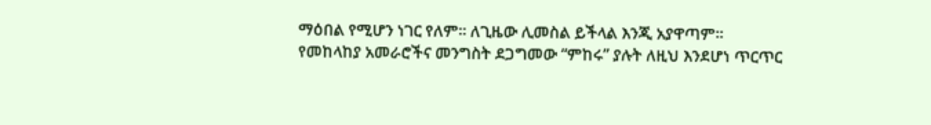ማዕበል የሚሆን ነገር የለም። ለጊዜው ሊመስል ይችላል እንጂ አያዋጣም። የመከላከያ አመራሮችና መንግስት ደጋግመው “ምከሩ” ያሉት ለዚህ እንደሆነ ጥርጥር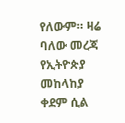የለውም። ዛሬ ባለው መረጃ የኢትዮጵያ መከላከያ ቀደም ሲል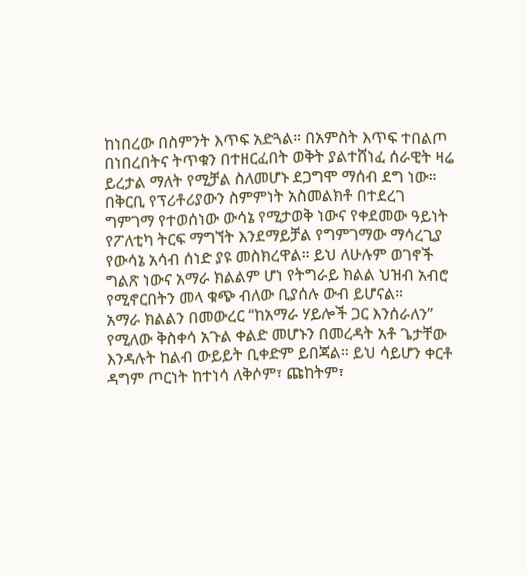ከነበረው በስምንት እጥፍ አድጓል። በአምስት እጥፍ ተበልጦ በነበረበትና ትጥቁን በተዘርፈበት ወቅት ያልተሸነፈ ሰራዊት ዛሬ ይረታል ማለት የሚቻል ስለመሆኑ ደጋግሞ ማሰብ ደግ ነው።
በቅርቢ የፕሪቶሪያውን ስምምነት አስመልክቶ በተደረገ ግምገማ የተወሰነው ውሳኔ የሚታወቅ ነውና የቀደመው ዓይነት የፖለቲካ ትርፍ ማግኘት እንደማይቻል የግምገማው ማሳረጊያ የውሳኔ አሳብ ሰነድ ያዩ መስክረዋል። ይህ ለሁሉም ወገኖች ግልጽ ነውና አማራ ክልልም ሆነ የትግራይ ክልል ህዝብ አብሮ የሚኖርበትን መላ ቁጭ ብለው ቢያሰሉ ውብ ይሆናል።
አማራ ክልልን በመውረር “ከአማራ ሃይሎች ጋር እንሰራለን” የሚለው ቅስቀሳ አጉል ቀልድ መሆኑን በመረዳት አቶ ጌታቸው እንዳሉት ከልብ ውይይት ቢቀድም ይበጃል። ይህ ሳይሆን ቀርቶ ዳግም ጦርነት ከተነሳ ለቅሶም፣ ጩከትም፣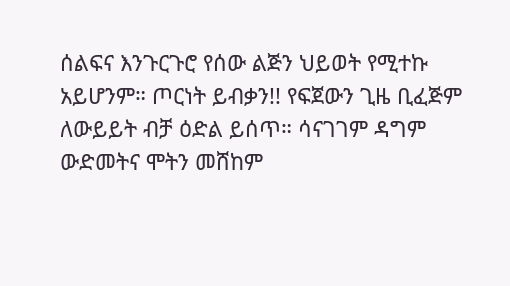ሰልፍና እንጉርጉሮ የሰው ልጅን ህይወት የሚተኩ አይሆንም። ጦርነት ይብቃን!! የፍጀውን ጊዜ ቢፈጅም ለውይይት ብቻ ዕድል ይሰጥ። ሳናገገም ዳግም ውድመትና ሞትን መሸከም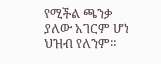የሚችል ጫንቃ ያለው አገርም ሆነ ህዝብ የለንም።